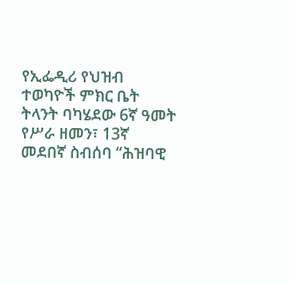የኢፌዲሪ የህዝብ ተወካዮች ምክር ቤት ትላንት ባካሄደው 6ኛ ዓመት የሥራ ዘመን፣ 13ኛ መደበኛ ስብሰባ “ሕዝባዊ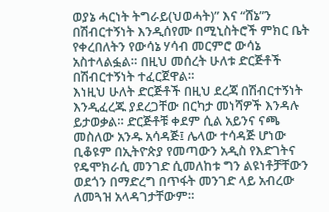ወያኔ ሓርነት ትግራይ(ህወሓት)” እና “ሸኔ”ን በሽብርተኝነት እንዲሰየሙ በሚኒስትሮች ምክር ቤት የቀረበለትን የውሳኔ ሃሳብ መርምሮ ውሳኔ አስተላልፏል። በዚህ መሰረት ሁለቱ ድርጅቶች በሽብርተኝነት ተፈርጀዋል።
እነዚህ ሁለት ድርጅቶች በዚህ ደረጃ በሽብርተኝነት እንዲፈረጁ ያደረጋቸው በርካታ መነሻዎች እንዳሉ ይታወቃል። ድርጅቶቹ ቀደም ሲል አይንና ናጫ መስለው አንዱ አሳዳጅ፤ ሌላው ተሳዳጅ ሆነው ቢቆዩም በኢትዮጵያ የመጣውን አዲስ የእድገትና የዴሞክራሲ መንገድ ሲመለከቱ ግን ልዩነቶቻቸውን ወደጎን በማድረግ በጥፋት መንገድ ላይ አብረው ለመጓዝ አላዳገታቸውም።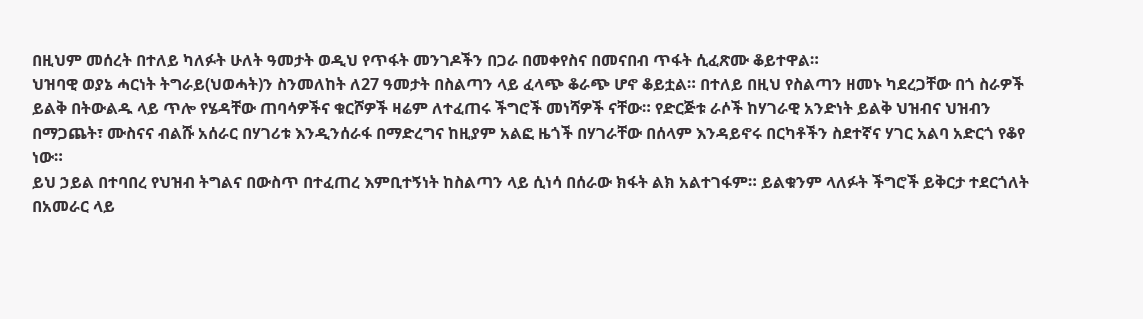በዚህም መሰረት በተለይ ካለፉት ሁለት ዓመታት ወዲህ የጥፋት መንገዶችን በጋራ በመቀየስና በመናበብ ጥፋት ሲፈጽሙ ቆይተዋል።
ህዝባዊ ወያኔ ሓርነት ትግራይ(ህወሓት)ን ስንመለከት ለ27 ዓመታት በስልጣን ላይ ፈላጭ ቆራጭ ሆኖ ቆይቷል። በተለይ በዚህ የስልጣን ዘመኑ ካደረጋቸው በጎ ስራዎች ይልቅ በትውልዱ ላይ ጥሎ የሄዳቸው ጠባሳዎችና ቁርሾዎች ዛሬም ለተፈጠሩ ችግሮች መነሻዎች ናቸው። የድርጅቱ ራሶች ከሃገራዊ አንድነት ይልቅ ህዝብና ህዝብን በማጋጨት፣ ሙስናና ብልሹ አሰራር በሃገሪቱ እንዲንሰራፋ በማድረግና ከዚያም አልፎ ዜጎች በሃገራቸው በሰላም እንዳይኖሩ በርካቶችን ስደተኛና ሃገር አልባ አድርጎ የቆየ ነው።
ይህ ኃይል በተባበረ የህዝብ ትግልና በውስጥ በተፈጠረ እምቢተኝነት ከስልጣን ላይ ሲነሳ በሰራው ክፋት ልክ አልተገፋም። ይልቁንም ላለፉት ችግሮች ይቅርታ ተደርጎለት በአመራር ላይ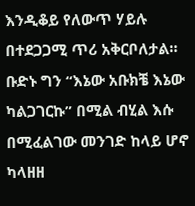እንዲቆይ የለውጥ ሃይሉ በተደጋጋሚ ጥሪ አቅርቦለታል። ቡድኑ ግን “እኔው አቡክቼ እኔው ካልጋገርኩ” በሚል ብሂል እሱ በሚፈልገው መንገድ ከላይ ሆኖ ካላዘዘ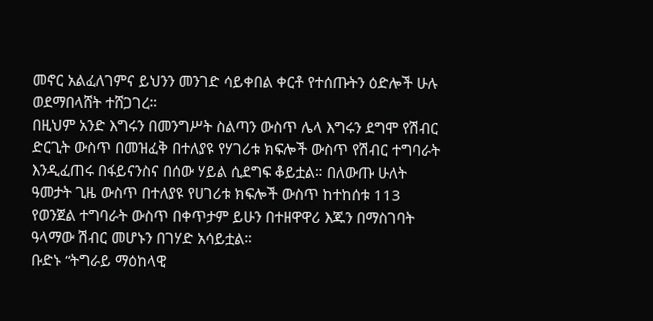መኖር አልፈለገምና ይህንን መንገድ ሳይቀበል ቀርቶ የተሰጡትን ዕድሎች ሁሉ ወደማበላሸት ተሸጋገረ።
በዚህም አንድ እግሩን በመንግሥት ስልጣን ውስጥ ሌላ እግሩን ደግሞ የሽብር ድርጊት ውስጥ በመዝፈቅ በተለያዩ የሃገሪቱ ክፍሎች ውስጥ የሽብር ተግባራት እንዲፈጠሩ በፋይናንስና በሰው ሃይል ሲደግፍ ቆይቷል። በለውጡ ሁለት ዓመታት ጊዜ ውስጥ በተለያዩ የሀገሪቱ ክፍሎች ውስጥ ከተከሰቱ 113 የወንጀል ተግባራት ውስጥ በቀጥታም ይሁን በተዘዋዋሪ እጁን በማስገባት ዓላማው ሽብር መሆኑን በገሃድ አሳይቷል።
ቡድኑ “ትግራይ ማዕከላዊ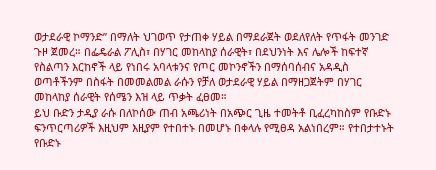ወታደራዊ ኮማንድ” በማለት ህገወጥ የታጠቀ ሃይል በማደራጀት ወደለየለት የጥፋት መንገድ ጉዞ ጀመረ። በፌዴራል ፖሊስ፣ በሃገር መከላከያ ሰራዊት፣ በደህንነት እና ሌሎች ከፍተኛ የስልጣን እርከኖች ላይ የነበሩ አባላቱንና የጦር መኮንኖችን በማሰባሰብና አዳዲስ ወጣቶችንም በስፋት በመመልመል ራሱን የቻለ ወታደራዊ ሃይል በማዘጋጀትም በሃገር መከላከያ ሰራዊት የሰሜን እዝ ላይ ጥቃት ፈፀመ።
ይህ ቡድን ታዲያ ራሱ በለኮሰው ጠብ አጫሪነት በአጭር ጊዜ ተመትቶ ቢፈረካከስም የቡድኑ ፍንጥርጣሪዎች እዚህም እዚያም የተበተኑ በመሆኑ በቀላሉ የሚፀዳ አልነበረም። የተበታተኑት የቡድኑ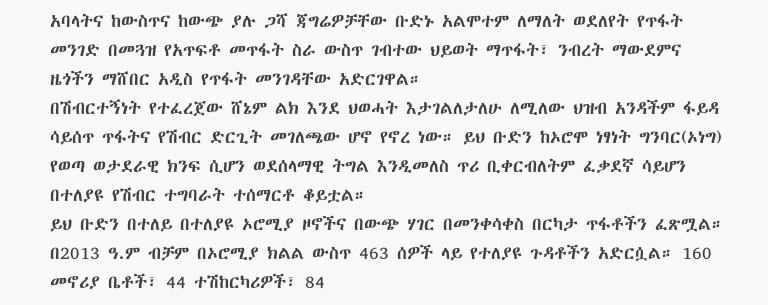አባላትና ከውስጥና ከውጭ ያሉ ጋሻ ጃግሬዎቻቸው ቡድኑ አልሞተም ለማለት ወደለየት የጥፋት መንገድ በመጓዝ የአጥፍቶ መጥፋት ስራ ውስጥ ገብተው ህይወት ማጥፋት፣ ንብረት ማውደምና ዜጎችን ማሸበር አዲስ የጥፋት መንገዳቸው አድርገዋል።
በሽብርተኝነት የተፈረጀው ሸኔም ልክ እንደ ህወሓት እታገልለታለሁ ለሚለው ህዝብ አንዳችም ፋይዳ ሳይሰጥ ጥፋትና የሽብር ድርጊት መገለጫው ሆኖ የኖረ ነው። ይህ ቡድን ከኦሮሞ ነፃነት ግንባር(ኦነግ) የወጣ ወታደራዊ ክንፍ ሲሆን ወደሰላማዊ ትግል እንዲመለስ ጥሪ ቢቀርብለትም ፈቃደኛ ሳይሆን በተለያዩ የሽብር ተግባራት ተሰማርቶ ቆይቷል።
ይህ ቡድን በተለይ በተለያዩ ኦሮሚያ ዞኖችና በውጭ ሃገር በመንቀሳቀስ በርካታ ጥፋቶችን ፈጽሟል። በ2013 ዓ.ም ብቻም በኦሮሚያ ክልል ውስጥ 463 ሰዎች ላይ የተለያዩ ጉዳቶችን አድርሷል። 160 መኖሪያ ቤቶች፣ 44 ተሽከርካሪዎች፣ 84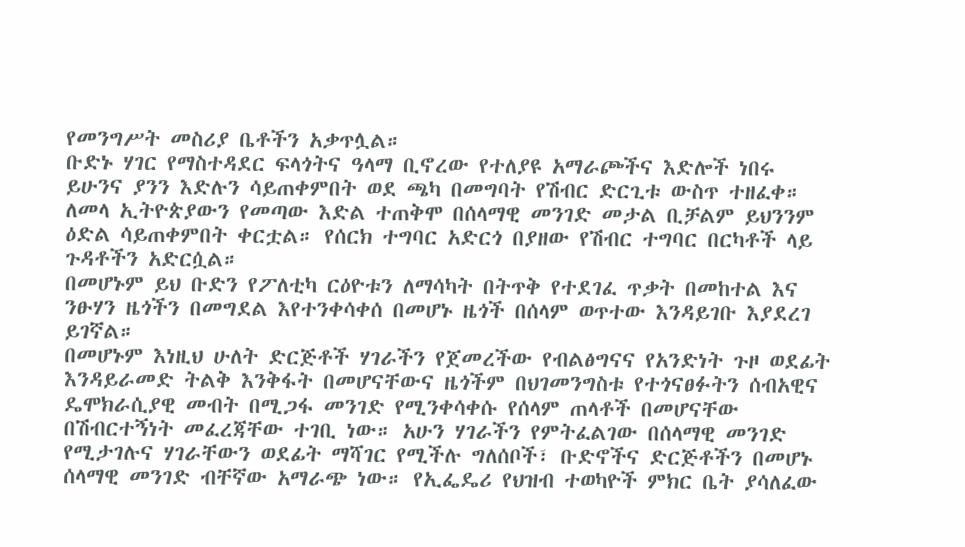የመንግሥት መስሪያ ቤቶችን አቃጥሏል።
ቡድኑ ሃገር የማስተዳደር ፍላጎትና ዓላማ ቢኖረው የተለያዩ አማራጮችና እድሎች ነበሩ ይሁንና ያንን እድሉን ሳይጠቀምበት ወደ ጫካ በመግባት የሽብር ድርጊቱ ውስጥ ተዘፈቀ። ለመላ ኢትዮጵያውን የመጣው እድል ተጠቅሞ በሰላማዊ መንገድ መታል ቢቻልም ይህንንም ዕድል ሳይጠቀምበት ቀርቷል። የሰርክ ተግባር አድርጎ በያዘው የሽብር ተግባር በርካቶች ላይ ጉዳቶችን አድርሷል።
በመሆኑም ይህ ቡድን የፖለቲካ ርዕዮቱን ለማሳካት በትጥቅ የተደገፈ ጥቃት በመከተል እና ንፁሃን ዜጎችን በመግደል እየተንቀሳቀሰ በመሆኑ ዜጎች በሰላም ወጥተው እንዳይገቡ እያደረገ ይገኛል።
በመሆኑም እነዚህ ሁለት ድርጅቶች ሃገራችን የጀመረችው የብልፅግናና የአንድነት ጉዞ ወደፊት እንዳይራመድ ትልቅ እንቅፋት በመሆናቸውና ዜጎችም በህገመንግስቱ የተጎናፀፉትን ሰብአዊና ዴሞክራሲያዊ መብት በሚጋፋ መንገድ የሚንቀሳቀሱ የሰላም ጠላቶች በመሆናቸው በሽብርተኝነት መፈረጃቸው ተገቢ ነው። አሁን ሃገራችን የምትፈልገው በሰላማዊ መንገድ የሚታገሉና ሃገራቸውን ወደፊት ማሻገር የሚችሉ ግለሰቦች፣ ቡድኖችና ድርጅቶችን በመሆኑ ሰላማዊ መንገድ ብቸኛው አማራጭ ነው። የኢፌዴሪ የህዝብ ተወካዮች ምክር ቤት ያሳለፈው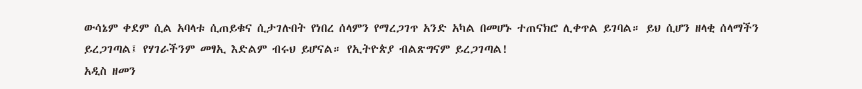ውሳኔም ቀደም ሲል አባላቱ ሲጠይቁና ሲታገሉበት የነበረ ሰላምን የማረጋገጥ አንድ አካል በመሆኑ ተጠናክሮ ሊቀጥል ይገባል። ይህ ሲሆን ዘላቂ ሰላማችን ይረጋገጣል፤ የሃገራችንም መፃኢ እድልም ብሩህ ይሆናል። የኢትዮጵያ ብልጽግናም ይረጋገጣል!
አዲስ ዘመን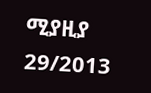ሚያዚያ 29/2013